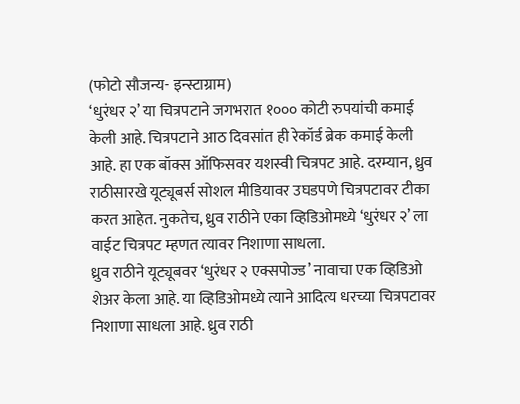(फोटो सौजन्य- इन्स्टाग्राम)
‘धुरंधर २’ या चित्रपटाने जगभरात १००० कोटी रुपयांची कमाई केली आहे. चित्रपटाने आठ दिवसांत ही रेकॉर्ड ब्रेक कमाई केली आहे. हा एक बॉक्स ऑफिसवर यशस्वी चित्रपट आहे. दरम्यान, ध्रुव राठीसारखे यूट्यूबर्स सोशल मीडियावर उघडपणे चित्रपटावर टीका करत आहेत. नुकतेच, ध्रुव राठीने एका व्हिडिओमध्ये ‘धुरंधर २’ ला वाईट चित्रपट म्हणत त्यावर निशाणा साधला.
ध्रुव राठीने यूट्यूबवर ‘धुरंधर २ एक्सपोज्ड’ नावाचा एक व्हिडिओ शेअर केला आहे. या व्हिडिओमध्ये त्याने आदित्य धरच्या चित्रपटावर निशाणा साधला आहे. ध्रुव राठी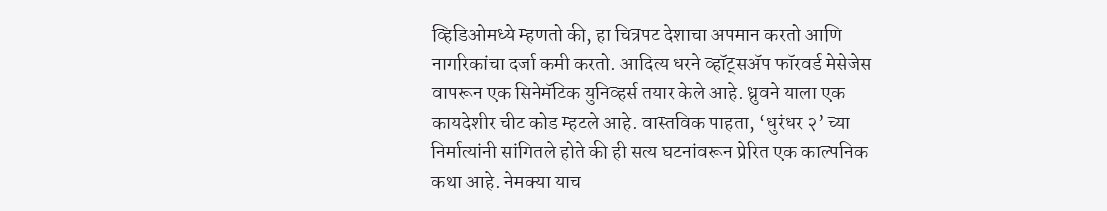व्हिडिओमध्ये म्हणतो की, हा चित्रपट देशाचा अपमान करतो आणि नागरिकांचा दर्जा कमी करतो. आदित्य धरने व्हॉट्सॲप फॉरवर्ड मेसेजेस वापरून एक सिनेमॅटिक युनिव्हर्स तयार केले आहे. ध्रुवने याला एक कायदेशीर चीट कोड म्हटले आहे. वास्तविक पाहता, ‘धुरंधर २’ च्या निर्मात्यांनी सांगितले होते की ही सत्य घटनांवरून प्रेरित एक काल्पनिक कथा आहे. नेमक्या याच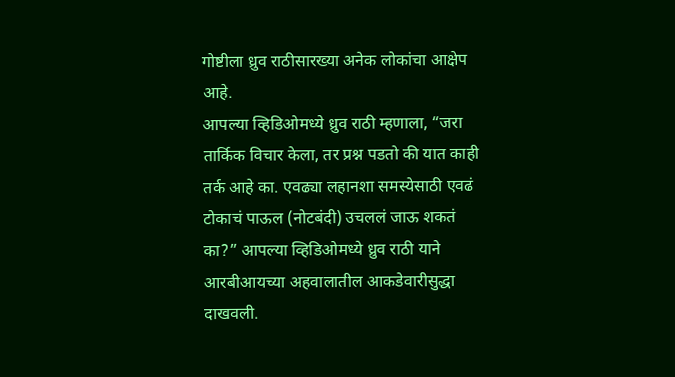गोष्टीला ध्रुव राठीसारख्या अनेक लोकांचा आक्षेप आहे.
आपल्या व्हिडिओमध्ये ध्रुव राठी म्हणाला, “जरा तार्किक विचार केला, तर प्रश्न पडतो की यात काही तर्क आहे का. एवढ्या लहानशा समस्येसाठी एवढं टोकाचं पाऊल (नोटबंदी) उचललं जाऊ शकतं का?” आपल्या व्हिडिओमध्ये ध्रुव राठी याने आरबीआयच्या अहवालातील आकडेवारीसुद्धा दाखवली.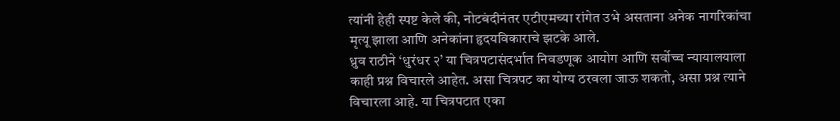त्यांनी हेही स्पष्ट केले की, नोटबंदीनंतर एटीएमच्या रांगेत उभे असताना अनेक नागरिकांचा मृत्यू झाला आणि अनेकांना हृदयविकाराचे झटके आले.
ध्रुव राठीने ‘धुरंधर २’ या चित्रपटासंदर्भात निवडणूक आयोग आणि सर्वोच्च न्यायालयाला काही प्रश्न विचारले आहेत. असा चित्रपट का योग्य ठरवला जाऊ शकतो, असा प्रश्न त्याने विचारला आहे. या चित्रपटात एका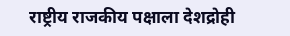राष्ट्रीय राजकीय पक्षाला देशद्रोही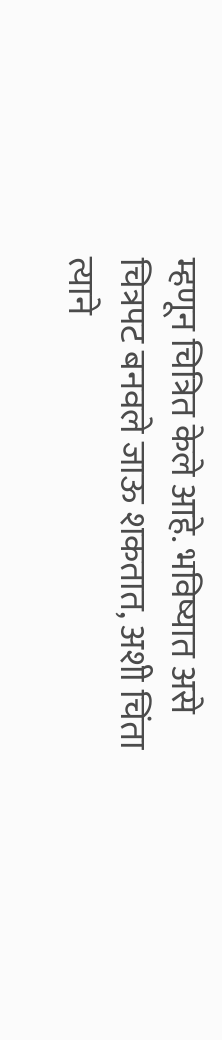म्हणून चित्रित केले आहे. भविष्यात असे चित्रपट बनवले जाऊ शकतात, अशी चिंता त्याने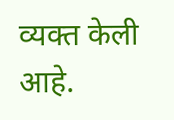व्यक्त केली आहे.